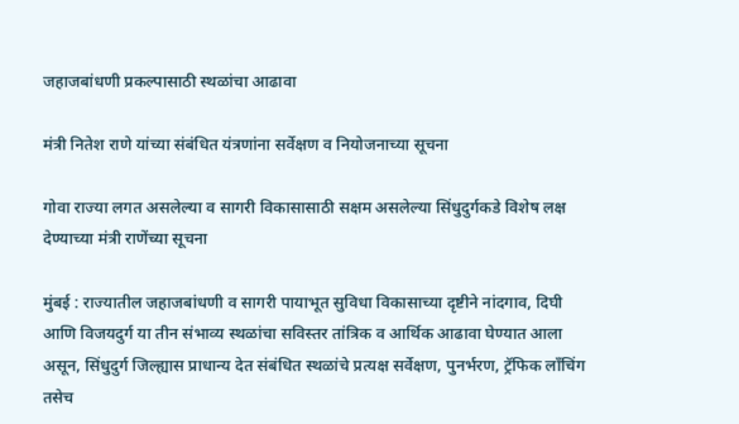जहाजबांधणी प्रकल्पासाठी स्थळांचा आढावा

मंत्री नितेश राणे यांच्या संबंधित यंत्रणांना सर्वेक्षण व नियोजनाच्या सूचना

गोवा राज्या लगत असलेल्या व सागरी विकासासाठी सक्षम असलेल्या सिंधुदुर्गकडे विशेष लक्ष देण्याच्या मंत्री राणेंच्या सूचना

मुंबई : राज्यातील जहाजबांधणी व सागरी पायाभूत सुविधा विकासाच्या दृष्टीने नांदगाव, दिघी आणि विजयदुर्ग या तीन संभाव्य स्थळांचा सविस्तर तांत्रिक व आर्थिक आढावा घेण्यात आला असून, सिंधुदुर्ग जिल्ह्यास प्राधान्य देत संबंधित स्थळांचे प्रत्यक्ष सर्वेक्षण, पुनर्भरण, ट्रॅफिक लाँचिंग तसेच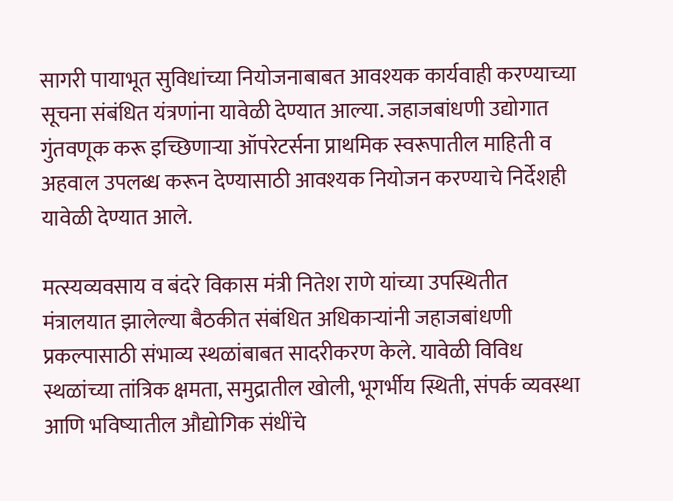सागरी पायाभूत सुविधांच्या नियोजनाबाबत आवश्यक कार्यवाही करण्याच्या सूचना संबंधित यंत्रणांना यावेळी देण्यात आल्या. जहाजबांधणी उद्योगात गुंतवणूक करू इच्छिणाऱ्या ऑपरेटर्सना प्राथमिक स्वरूपातील माहिती व अहवाल उपलब्ध करून देण्यासाठी आवश्यक नियोजन करण्याचे निर्देशही यावेळी देण्यात आले.

मत्स्यव्यवसाय व बंदरे विकास मंत्री नितेश राणे यांच्या उपस्थितीत मंत्रालयात झालेल्या बैठकीत संबंधित अधिकाऱ्यांनी जहाजबांधणी प्रकल्पासाठी संभाव्य स्थळांबाबत सादरीकरण केले. यावेळी विविध स्थळांच्या तांत्रिक क्षमता, समुद्रातील खोली, भूगर्भीय स्थिती, संपर्क व्यवस्था आणि भविष्यातील औद्योगिक संधींचे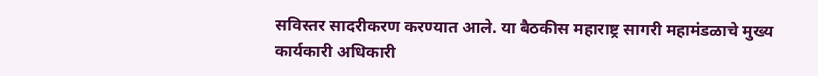सविस्तर सादरीकरण करण्यात आले. या बैठकीस महाराष्ट्र सागरी महामंडळाचे मुख्य कार्यकारी अधिकारी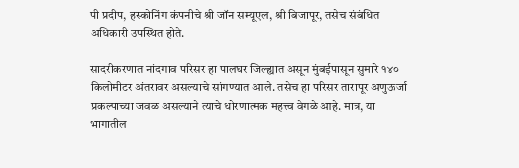पी प्रदीप, हस्कोनिंग कंपनीचे श्री जॉन सम्यूएल, श्री बिजापूर, तसेच संबंधित अधिकारी उपस्थित होते.

सादरीकरणात नांदगाव परिसर हा पालघर जिल्ह्यात असून मुंबईपासून सुमारे १४० किलोमीटर अंतरावर असल्याचे सांगण्यात आले. तसेच हा परिसर तारापूर अणुऊर्जा प्रकल्पाच्या जवळ असल्याने त्याचे धोरणात्मक महत्त्व वेगळे आहे. मात्र, या भागातील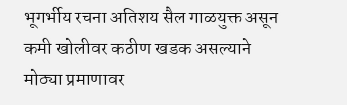भूगर्भीय रचना अतिशय सैल गाळयुक्त असून कमी खोलीवर कठीण खडक असल्याने मोठ्या प्रमाणावर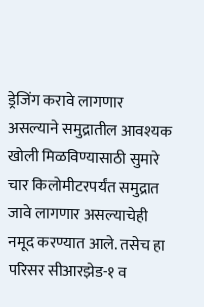ड्रेजिंग करावे लागणार असल्याने समुद्रातील आवश्यक खोली मिळविण्यासाठी सुमारे चार किलोमीटरपर्यंत समुद्रात जावे लागणार असल्याचेही नमूद करण्यात आले. तसेच हा परिसर सीआरझेड-१ व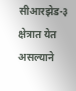सीआरझेड-३ क्षेत्रात येत असल्याने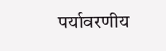पर्यावरणीय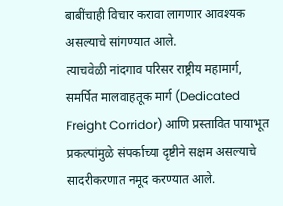बाबींचाही विचार करावा लागणार आवश्यक असल्याचे सांगण्यात आले.
त्याचवेळी नांदगाव परिसर राष्ट्रीय महामार्ग, समर्पित मालवाहतूक मार्ग (Dedicated Freight Corridor) आणि प्रस्तावित पायाभूत प्रकल्पांमुळे संपर्काच्या दृष्टीने सक्षम असल्याचे सादरीकरणात नमूद करण्यात आले.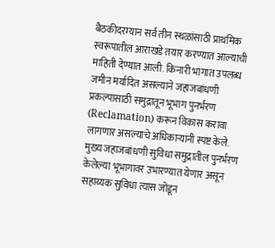बैठकीदरम्यान सर्व तीन स्थळांसाठी प्राथमिक स्वरूपातील आराखडे तयार करण्यात आल्याची माहिती देण्यात आली. किनारी भागात उपलब्ध जमीन मर्यादित असल्याने जहाजबांधणी प्रकल्पासाठी समुद्रातून भूभाग पुनर्भरण (Reclamation) करून विकास करावा लागणार असल्याचे अधिकाऱ्यांनी स्पष्ट केले. मुख्य जहाजबांधणी सुविधा समुद्रातील पुनर्भरण केलेल्या भूभागावर उभारण्यात येणार असून सहाय्यक सुविधा त्यास जोडून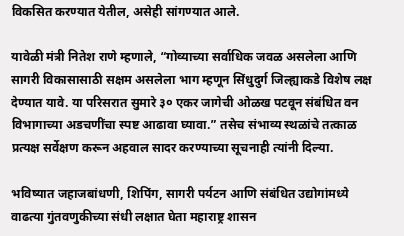विकसित करण्यात येतील, असेही सांगण्यात आले.

यावेळी मंत्री नितेश राणे म्हणाले, “गोव्याच्या सर्वाधिक जवळ असलेला आणि सागरी विकासासाठी सक्षम असलेला भाग म्हणून सिंधुदुर्ग जिल्ह्याकडे विशेष लक्ष देण्यात यावे. या परिसरात सुमारे ३० एकर जागेची ओळख पटवून संबंधित वन विभागाच्या अडचणींचा स्पष्ट आढावा घ्यावा.” तसेच संभाव्य स्थळांचे तत्काळ प्रत्यक्ष सर्वेक्षण करून अहवाल सादर करण्याच्या सूचनाही त्यांनी दिल्या.

भविष्यात जहाजबांधणी, शिपिंग, सागरी पर्यटन आणि संबंधित उद्योगांमध्ये वाढत्या गुंतवणुकीच्या संधी लक्षात घेता महाराष्ट्र शासन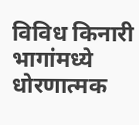विविध किनारी भागांमध्ये धोरणात्मक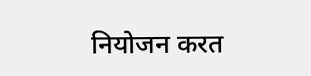नियोजन करत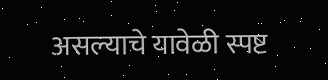असल्याचे यावेळी स्पष्ट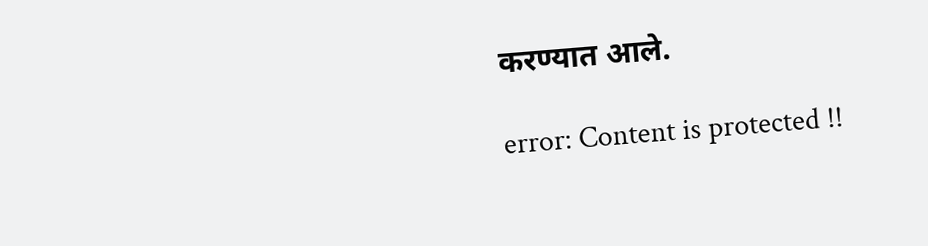करण्यात आले.

error: Content is protected !!